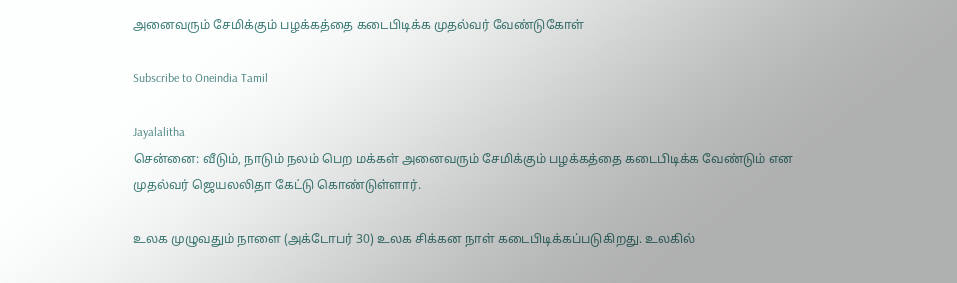அனைவரும் சேமிக்கும் பழக்கத்தை கடைபிடிக்க முதல்வர் வேண்டுகோள்

Subscribe to Oneindia Tamil

Jayalalitha
சென்னை: வீடும், நாடும் நலம் பெற மக்கள் அனைவரும் சேமிக்கும் பழக்கத்தை கடைபிடிக்க வேண்டும் என முதல்வர் ஜெயலலிதா கேட்டு கொண்டுள்ளார்.

உலக முழுவதும் நாளை (அக்டோபர் 30) உலக சிக்கன நாள் கடைபிடிக்கப்படுகிறது. உலகில்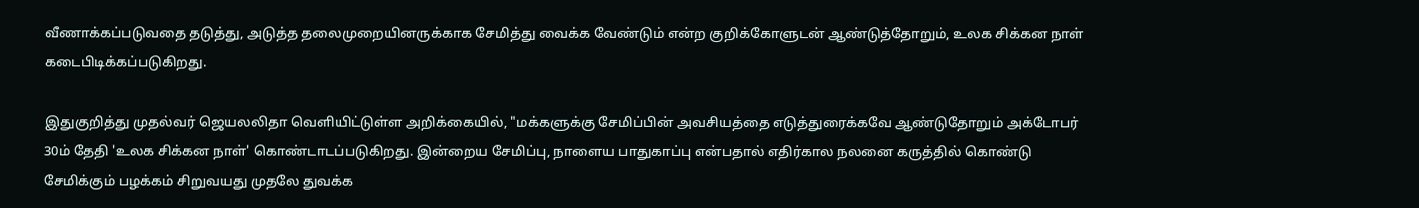வீணாக்கப்படுவதை தடுத்து, அடுத்த தலைமுறையினருக்காக சேமித்து வைக்க வேண்டும் என்ற குறிக்கோளுடன் ஆண்டுத்தோறும், உலக சிக்கன நாள் கடைபிடிக்கப்படுகிறது.

இதுகுறித்து முதல்வர் ஜெயலலிதா வெளியிட்டுள்ள அறிக்கையில், "மக்களுக்கு சேமிப்பின் அவசியத்தை எடுத்துரைக்கவே ஆண்டுதோறும் அக்டோபர் 30ம் தேதி 'உலக சிக்கன நாள்' கொண்டாடப்படுகிறது. இன்றைய சேமிப்பு, நாளைய பாதுகாப்பு என்பதால் எதிர்கால நலனை கருத்தில் கொண்டு சேமிக்கும் பழக்கம் சிறுவயது முதலே துவக்க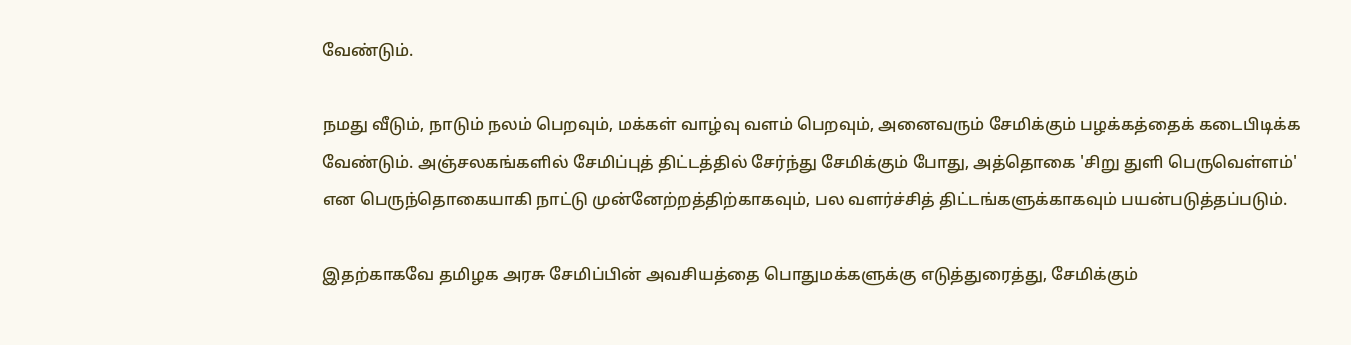வேண்டும்.

நமது வீடும், நாடும் நலம் பெறவும், மக்கள் வாழ்வு வளம் பெறவும், அனைவரும் சேமிக்கும் பழக்கத்தைக் கடைபிடிக்க வேண்டும். அஞ்சலகங்களில் சேமிப்புத் திட்டத்தில் சேர்ந்து சேமிக்கும் போது, அத்தொகை 'சிறு துளி பெருவெள்ளம்' என பெருந்தொகையாகி நாட்டு முன்னேற்றத்திற்காகவும், பல வளர்ச்சித் திட்டங்களுக்காகவும் பயன்படுத்தப்படும்.

இதற்காகவே தமிழக அரசு சேமிப்பின் அவசியத்தை பொதுமக்களுக்கு எடுத்துரைத்து, சேமிக்கும்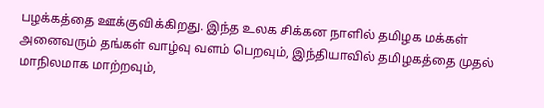பழக்கத்தை ஊக்குவிக்கிறது. இந்த உலக சிக்கன நாளில் தமிழக மக்கள் அனைவரும் தங்கள் வாழ்வு வளம் பெறவும், இந்தியாவில் தமிழகத்தை முதல் மாநிலமாக மாற்றவும்,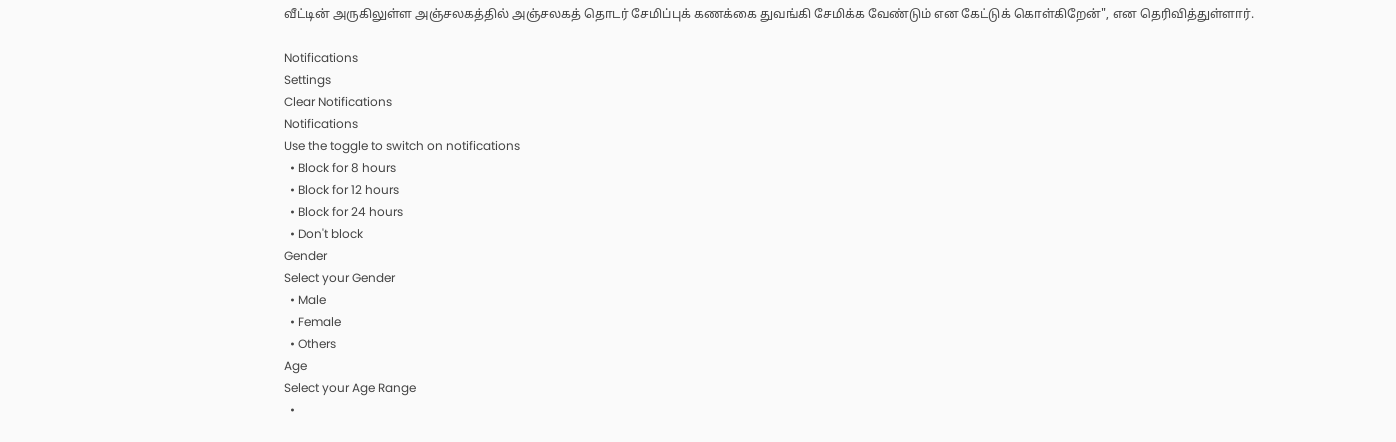வீட்டின் அருகிலுள்ள அஞ்சலகத்தில் அஞ்சலகத் தொடர் சேமிப்புக் கணக்கை துவங்கி சேமிக்க வேண்டும் என கேட்டுக் கொள்கிறேன்", என தெரிவித்துள்ளார்.

Notifications
Settings
Clear Notifications
Notifications
Use the toggle to switch on notifications
  • Block for 8 hours
  • Block for 12 hours
  • Block for 24 hours
  • Don't block
Gender
Select your Gender
  • Male
  • Female
  • Others
Age
Select your Age Range
  •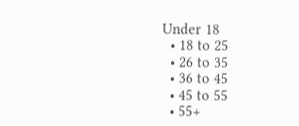Under 18
  • 18 to 25
  • 26 to 35
  • 36 to 45
  • 45 to 55
  • 55+